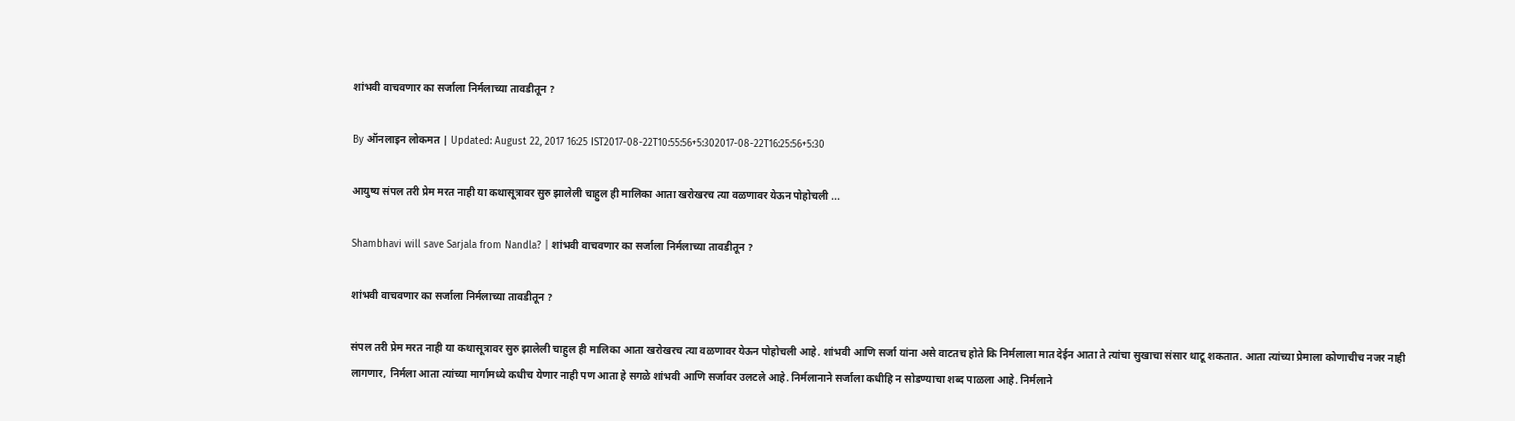शांभवी वाचवणार का सर्जाला निर्मलाच्या तावडीतून ?

By ऑनलाइन लोकमत | Updated: August 22, 2017 16:25 IST2017-08-22T10:55:56+5:302017-08-22T16:25:56+5:30

आयुष्य संपल तरी प्रेम मरत नाही या कथासूत्रावर सुरु झालेली चाहुल ही मालिका आता खरोखरच त्या वळणावर येऊन पोहोचली ...

Shambhavi will save Sarjala from Nandla? | शांभवी वाचवणार का सर्जाला निर्मलाच्या तावडीतून ?

शांभवी वाचवणार का सर्जाला निर्मलाच्या तावडीतून ?

संपल तरी प्रेम मरत नाही या कथासूत्रावर सुरु झालेली चाहुल ही मालिका आता खरोखरच त्या वळणावर येऊन पोहोचली आहे. शांभवी आणि सर्जा यांना असे वाटतच होते कि निर्मलाला मात देईन आता ते त्यांचा सुखाचा संसार थाटू शकतात. आता त्यांच्या प्रेमाला कोणाचीच नजर नाही लागणार, निर्मला आता त्यांच्या मार्गामध्ये कधीच येणार नाही पण आता हे सगळे शांभवी आणि सर्जावर उलटले आहे. निर्मलानाने सर्जाला कधीहि न सोडण्याचा शब्द पाळला आहे. निर्मलाने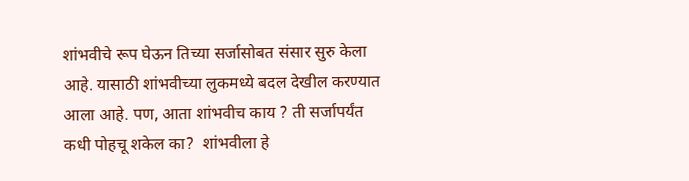शांभवीचे रूप घेऊन तिच्या सर्जासोबत संसार सुरु केला आहे. यासाठी शांभवीच्या लुकमध्ये बदल देखील करण्यात आला आहे. पण, आता शांभवीच काय ? ती सर्जापर्यंत कधी पोहचू शकेल का?  शांभवीला हे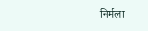निर्मला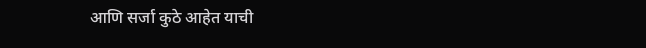आणि सर्जा कुठे आहेत याची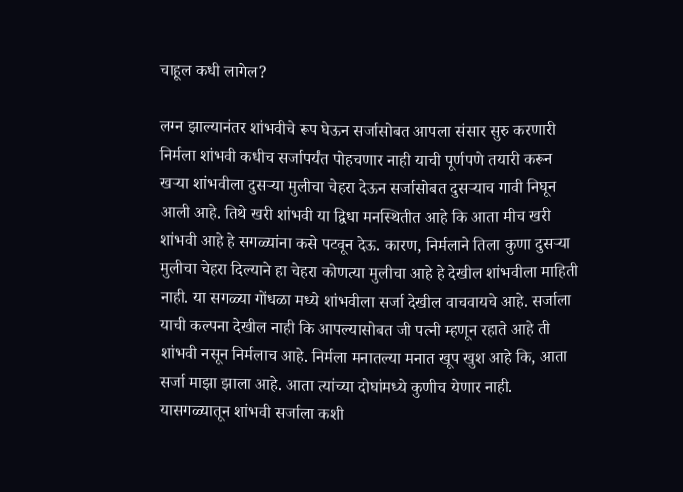चाहूल कधी लागेल?

लग्न झाल्यानंतर शांभवीचे रूप घेऊन सर्जासोबत आपला संसार सुरु करणारी निर्मला शांभवी कधीच सर्जापर्यंत पोहचणार नाही याची पूर्णपणे तयारी करून खऱ्या शांभवीला दुसऱ्या मुलीचा चेहरा देऊन सर्जासोबत दुसऱ्याच गावी निघून आली आहे. तिथे खरी शांभवी या द्विधा मनस्थितीत आहे कि आता मीच खरी शांभवी आहे हे सगळ्यांना कसे पटवून देऊ. कारण, निर्मलाने तिला कुणा दुसऱ्या मुलीचा चेहरा दिल्याने हा चेहरा कोणत्या मुलीचा आहे हे देखील शांभवीला माहिती नाही. या सगळ्या गोंधळा मध्ये शांभवीला सर्जा देखील वाचवायचे आहे. सर्जाला याची कल्पना देखील नाही कि आपल्यासोबत जी पत्नी म्हणून रहाते आहे ती शांभवी नसून निर्मलाच आहे. निर्मला मनातल्या मनात खूप खुश आहे कि, आता सर्जा माझा झाला आहे. आता त्यांच्या दोघांमध्ये कुणीच येणार नाही. यासगळ्यातून शांभवी सर्जाला कशी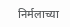निर्मलाच्या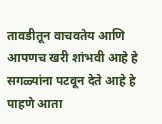तावडीतून वाचवतेय आणि आपणच खरी शांभवी आहे हे सगळ्यांना पटवून देते आहे हे पाहणे आता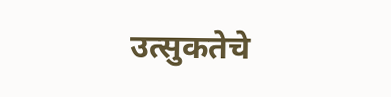उत्सुकतेचे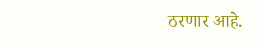ठरणार आहे.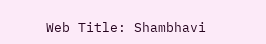Web Title: Shambhavi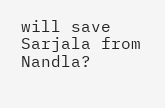will save Sarjala from Nandla?